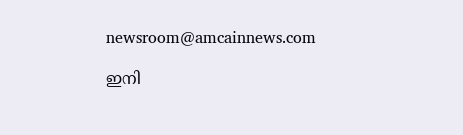newsroom@amcainnews.com

ഇനി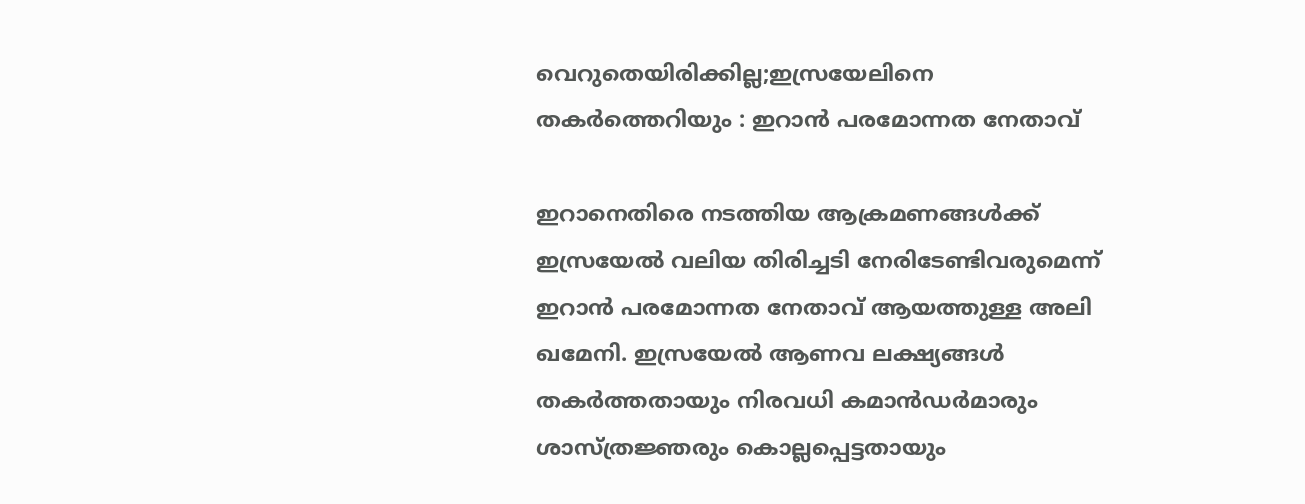വെറുതെയിരിക്കില്ല;ഇസ്രയേലിനെ തകര്‍ത്തെറിയും : ഇറാന്‍ പരമോന്നത നേതാവ്

ഇറാനെതിരെ നടത്തിയ ആക്രമണങ്ങള്‍ക്ക് ഇസ്രയേല്‍ വലിയ തിരിച്ചടി നേരിടേണ്ടിവരുമെന്ന് ഇറാന്‍ പരമോന്നത നേതാവ് ആയത്തുള്ള അലി ഖമേനി. ഇസ്രയേല്‍ ആണവ ലക്ഷ്യങ്ങള്‍ തകര്‍ത്തതായും നിരവധി കമാന്‍ഡര്‍മാരും ശാസ്ത്രജ്ഞരും കൊല്ലപ്പെട്ടതായും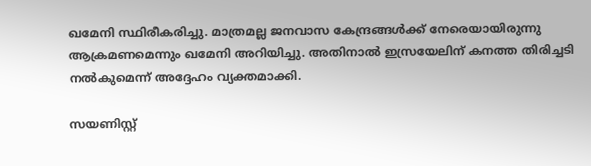ഖമേനി സ്ഥിരീകരിച്ചു. മാത്രമല്ല ജനവാസ കേന്ദ്രങ്ങള്‍ക്ക് നേരെയായിരുന്നു ആക്രമണമെന്നും ഖമേനി അറിയിച്ചു. അതിനാല്‍ ഇസ്രയേലിന് കനത്ത തിരിച്ചടി നല്‍കുമെന്ന് അദ്ദേഹം വ്യക്തമാക്കി.

സയണിസ്റ്റ്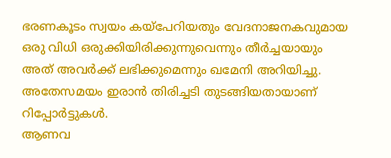ഭരണകൂടം സ്വയം കയ്‌പേറിയതും വേദനാജനകവുമായ ഒരു വിധി ഒരുക്കിയിരിക്കുന്നുവെന്നും തീര്‍ച്ചയായും അത് അവര്‍ക്ക് ലഭിക്കുമെന്നും ഖമേനി അറിയിച്ചു. അതേസമയം ഇരാന്‍ തിരിച്ചടി തുടങ്ങിയതായാണ് റിപ്പോര്‍ട്ടുകള്‍.
ആണവ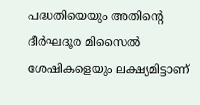പദ്ധതിയെയും അതിന്റെ ദീര്‍ഘദൂര മിസൈല്‍ ശേഷികളെയും ലക്ഷ്യമിട്ടാണ്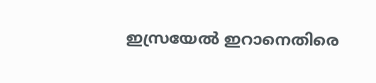ഇസ്രയേല്‍ ഇറാനെതിരെ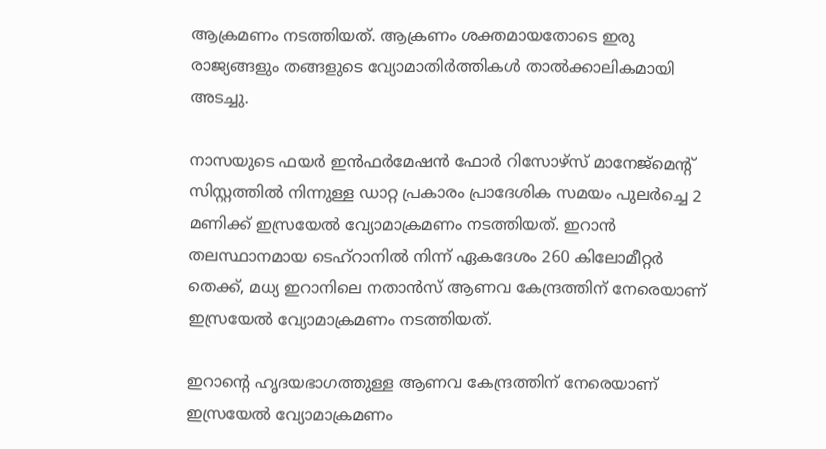ആക്രമണം നടത്തിയത്. ആക്രണം ശക്തമായതോടെ ഇരു രാജ്യങ്ങളും തങ്ങളുടെ വ്യോമാതിര്‍ത്തികള്‍ താല്‍ക്കാലികമായി അടച്ചു.

നാസയുടെ ഫയര്‍ ഇന്‍ഫര്‍മേഷന്‍ ഫോര്‍ റിസോഴ്സ് മാനേജ്മെന്റ് സിസ്റ്റത്തില്‍ നിന്നുള്ള ഡാറ്റ പ്രകാരം പ്രാദേശിക സമയം പുലര്‍ച്ചെ 2 മണിക്ക് ഇസ്രയേല്‍ വ്യോമാക്രമണം നടത്തിയത്. ഇറാന്‍ തലസ്ഥാനമായ ടെഹ്റാനില്‍ നിന്ന് ഏകദേശം 260 കിലോമീറ്റര്‍ തെക്ക്, മധ്യ ഇറാനിലെ നതാന്‍സ് ആണവ കേന്ദ്രത്തിന് നേരെയാണ്
ഇസ്രയേല്‍ വ്യോമാക്രമണം നടത്തിയത്.

ഇറാന്റെ ഹൃദയഭാഗത്തുള്ള ആണവ കേന്ദ്രത്തിന് നേരെയാണ് ഇസ്രയേല്‍ വ്യോമാക്രമണം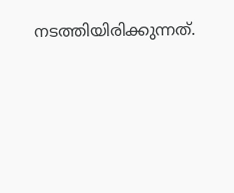നടത്തിയിരിക്കുന്നത്.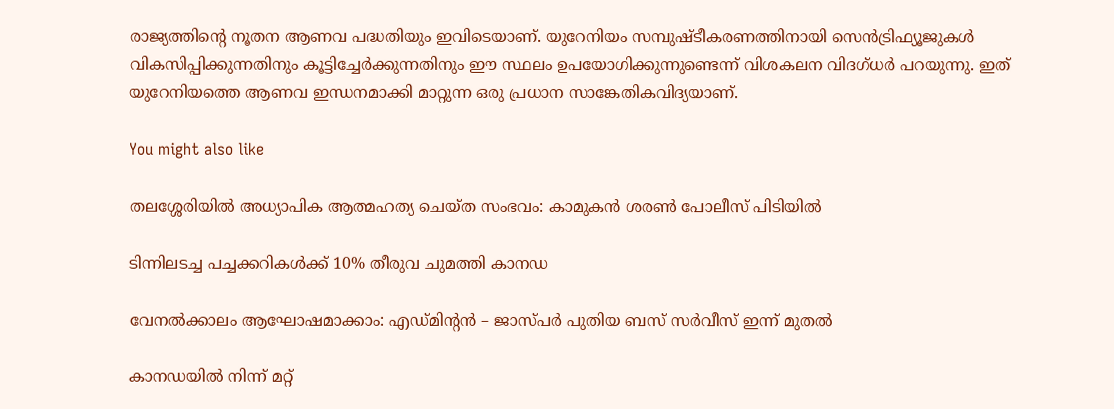രാജ്യത്തിന്റെ നൂതന ആണവ പദ്ധതിയും ഇവിടെയാണ്. യുറേനിയം സമ്പുഷ്ടീകരണത്തിനായി സെന്‍ട്രിഫ്യൂജുകള്‍ വികസിപ്പിക്കുന്നതിനും കൂട്ടിച്ചേര്‍ക്കുന്നതിനും ഈ സ്ഥലം ഉപയോഗിക്കുന്നുണ്ടെന്ന് വിശകലന വിദഗ്ധര്‍ പറയുന്നു. ഇത് യുറേനിയത്തെ ആണവ ഇന്ധനമാക്കി മാറ്റുന്ന ഒരു പ്രധാന സാങ്കേതികവിദ്യയാണ്.

You might also like

തലശ്ശേരിയിൽ അധ്യാപിക ആത്മഹത്യ ചെയ്ത സംഭവം: കാമുകൻ ശരൺ പോലീസ് പിടിയിൽ

ടിന്നിലടച്ച പച്ചക്കറികൾക്ക് 10% തീരുവ ചുമത്തി കാനഡ

വേനൽക്കാലം ആഘോഷമാക്കാം: എഡ്മിന്‍റൻ – ജാസ്പർ പുതിയ ബസ് സർവീസ് ഇന്ന് മുതൽ

കാനഡയിൽ നിന്ന് മറ്റ്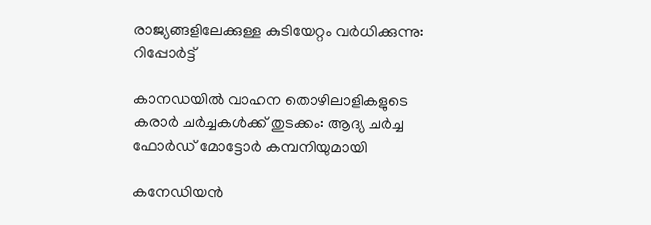രാജ്യങ്ങളിലേക്കുള്ള കുടിയേറ്റം വർധിക്കുന്നു: റിപ്പോർട്ട്

കാനഡയിൽ വാഹന തൊഴിലാളികളുടെ കരാർ ചർച്ചകൾക്ക് തുടക്കം: ആദ്യ ചർച്ച ഫോർഡ് മോട്ടോർ കമ്പനിയുമായി

കനേഡിയൻ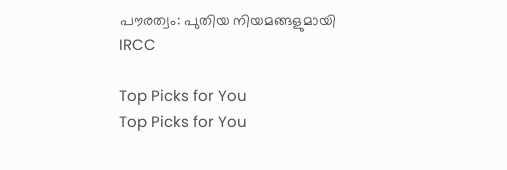പൗരത്വം: പുതിയ നിയമങ്ങളുമായി IRCC

Top Picks for You
Top Picks for You